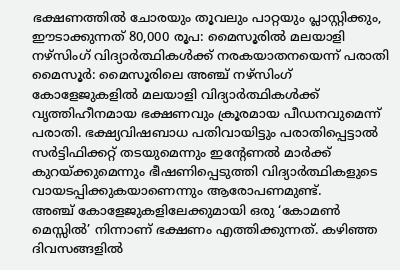ഭക്ഷണത്തിൽ ചോരയും തൂവലും പാറ്റയും പ്ലാസ്റ്റിക്കും, ഈടാക്കുന്നത് 80,000 രൂപ: മൈസൂരിൽ മലയാളി നഴ്സിംഗ് വിദ്യാർത്ഥികൾക്ക് നരകയാതനയെന്ന് പരാതി
മൈസൂർ: മൈസൂരിലെ അഞ്ച് നഴ്സിംഗ് കോളേജുകളിൽ മലയാളി വിദ്യാർത്ഥികൾക്ക് വൃത്തിഹീനമായ ഭക്ഷണവും ക്രൂരമായ പീഡനവുമെന്ന് പരാതി. ഭക്ഷ്യവിഷബാധ പതിവായിട്ടും പരാതിപ്പെട്ടാൽ സർട്ടിഫിക്കറ്റ് തടയുമെന്നും ഇന്റേണൽ മാർക്ക് കുറയ്ക്കുമെന്നും ഭീഷണിപ്പെടുത്തി വിദ്യാർത്ഥികളുടെ വായടപ്പിക്കുകയാണെന്നും ആരോപണമുണ്ട്.
അഞ്ച് കോളേജുകളിലേക്കുമായി ഒരു ‘കോമൺ മെസ്സിൽ’ നിന്നാണ് ഭക്ഷണം എത്തിക്കുന്നത്. കഴിഞ്ഞ ദിവസങ്ങളിൽ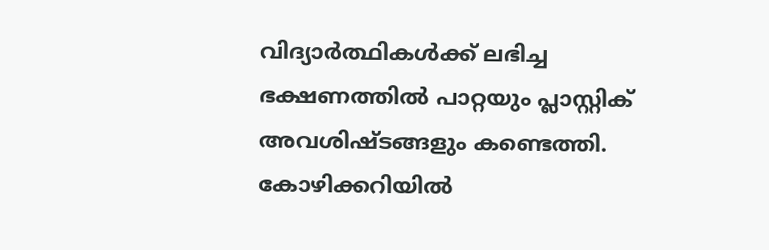വിദ്യാർത്ഥികൾക്ക് ലഭിച്ച ഭക്ഷണത്തിൽ പാറ്റയും പ്ലാസ്റ്റിക് അവശിഷ്ടങ്ങളും കണ്ടെത്തി. കോഴിക്കറിയിൽ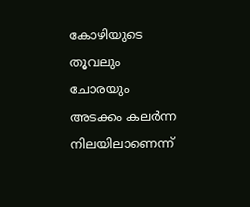കോഴിയുടെ തൂവലും ചോരയും അടക്കം കലർന്ന നിലയിലാണെന്ന്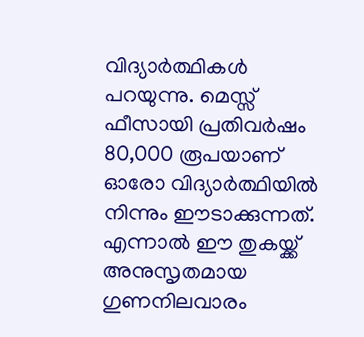വിദ്യാർത്ഥികൾ പറയുന്നു. മെസ്സ് ഫീസായി പ്രതിവർഷം 80,000 രൂപയാണ് ഓരോ വിദ്യാർത്ഥിയിൽ നിന്നും ഈടാക്കുന്നത്. എന്നാൽ ഈ തുകയ്ക്ക് അനുസൃതമായ ഗുണനിലവാരം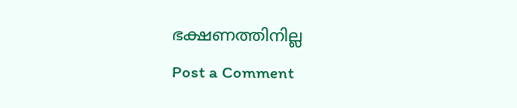ഭക്ഷണത്തിനില്ല
Post a Comment